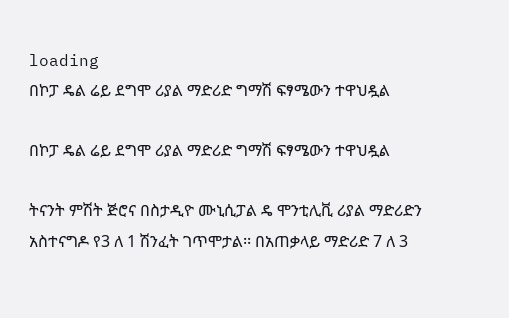loading
በኮፓ ዴል ሬይ ደግሞ ሪያል ማድሪድ ግማሽ ፍፃሜውን ተዋህዷል

በኮፓ ዴል ሬይ ደግሞ ሪያል ማድሪድ ግማሽ ፍፃሜውን ተዋህዷል

ትናንት ምሽት ጅሮና በስታዲዮ ሙኒሲፓል ዴ ሞንቲሊቪ ሪያል ማድሪድን አስተናግዶ የ3 ለ 1 ሽንፈት ገጥሞታል፡፡ በአጠቃላይ ማድሪድ 7 ለ 3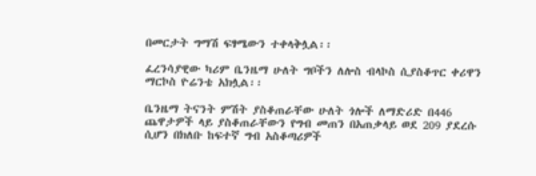በመርታት ግማሽ ፍፃሜውን ተቀላቅሏል፡፡

ፈረንሳያዊው ካሪም ቤንዜማ ሁለት ግቦችን ለሎስ ብላኮስ ሲያስቆጥር ቀሪዋን ማርኮስ ዮሬንቴ አክሏል፡፡

ቤንዜማ ትናንት ምሽት ያስቆጠራቸው ሁለት ጎሎች ለማድሪድ በ446 ጨዋታዎች ላይ ያስቆጠራቸውን የግብ መጠን በአጠቃላይ ወደ 209 ያደረሱ ሲሆን በክለቡ ከፍተኛ ግብ አስቆጣሪዎች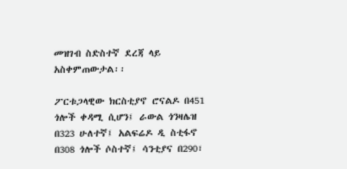መዝገብ ስድስተኛ ደረጃ ላይ አስቀምጠውታል፡፡

ፖርቱጋላዊው ክርስቲያኖ ሮናልዶ በ451 ጎሎች ቀዳሚ ሲሆን፤ ራውል ጎንዛሌዝ በ323 ሁለተኛ፤ አልፍሬዶ ዲ ስቲፋኖ በ308 ጎሎች ሶስተኛ፤ ሳንቲያና በ290፣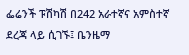ፌሬንች ፑሽካሽ በ242 አራተኛና አምስተኛ ደረጃ ላይ ሲገኙ፤ ቤንዜማ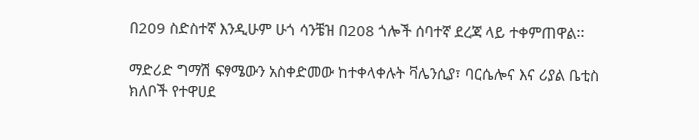በ209 ስድስተኛ እንዲሁም ሁጎ ሳንቼዝ በ208 ጎሎች ሰባተኛ ደረጃ ላይ ተቀምጠዋል፡፡

ማድሪድ ግማሽ ፍፃሜውን አስቀድመው ከተቀላቀሉት ቫሌንሲያ፣ ባርሴሎና እና ሪያል ቤቲስ ክለቦች የተዋሀደ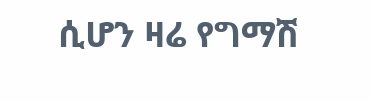ሲሆን ዛሬ የግማሽ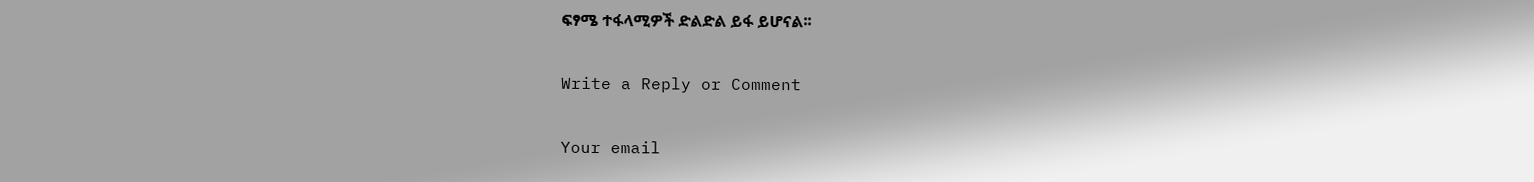ፍፃሜ ተፋላሚዎች ድልድል ይፋ ይሆናል፡፡

Write a Reply or Comment

Your email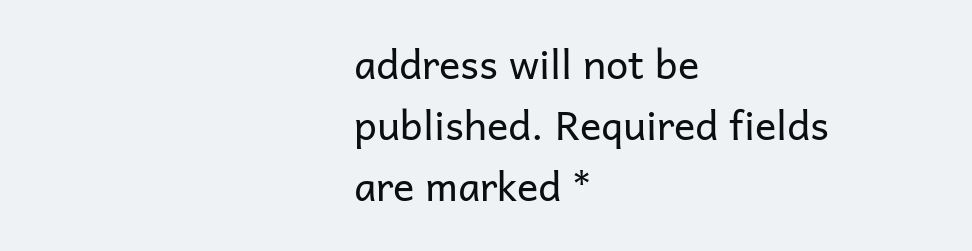address will not be published. Required fields are marked *